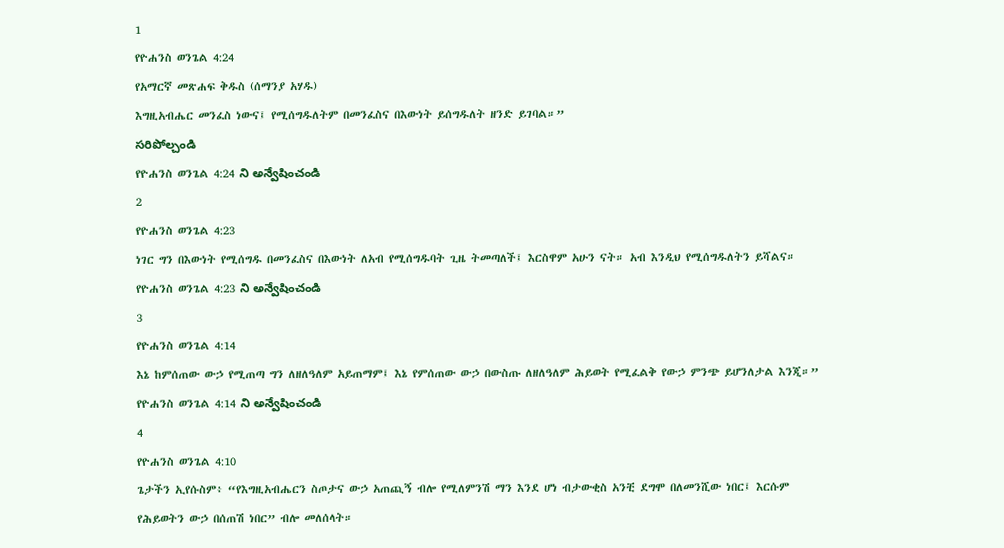1
የዮሐንስ ወንጌል 4:24
የአማርኛ መጽሐፍ ቅዱስ (ሰማንያ አሃዱ)
እግዚአብሔር መንፈስ ነውና፤ የሚሰግዱለትም በመንፈስና በእውነት ይሰግዱለት ዘንድ ይገባል።”
సరిపోల్చండి
የዮሐንስ ወንጌል 4:24 ని అన్వేషించండి
2
የዮሐንስ ወንጌል 4:23
ነገር ግን በእውነት የሚሰግዱ በመንፈስና በእውነት ለአብ የሚሰግዱባት ጊዜ ትመጣለች፤ እርስዋም አሁን ናት። አብ እንዲህ የሚሰግዱለትን ይሻልና።
የዮሐንስ ወንጌል 4:23 ని అన్వేషించండి
3
የዮሐንስ ወንጌል 4:14
እኔ ከምሰጠው ውኃ የሚጠጣ ግን ለዘለዓለም አይጠማም፤ እኔ የምሰጠው ውኃ በውስጡ ለዘለዓለም ሕይወት የሚፈልቅ የውኃ ምንጭ ይሆንለታል እንጂ።”
የዮሐንስ ወንጌል 4:14 ని అన్వేషించండి
4
የዮሐንስ ወንጌል 4:10
ጌታችን ኢየሱስም፥ “የእግዚአብሔርን ስጦታና ውኃ አጠጪኝ ብሎ የሚለምንሽ ማን እንደ ሆነ ብታውቂስ አንቺ ደግሞ በለመንሺው ነበር፤ እርሱም የሕይወትን ውኃ በሰጠሽ ነበር” ብሎ መለሰላት።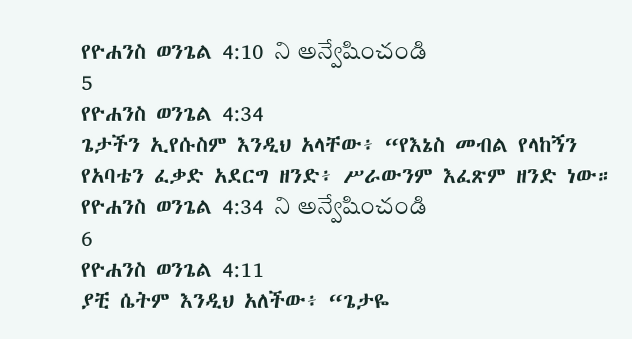የዮሐንስ ወንጌል 4:10 ని అన్వేషించండి
5
የዮሐንስ ወንጌል 4:34
ጌታችን ኢየሱስም እንዲህ አላቸው፥ “የእኔስ መብል የላከኝን የአባቴን ፈቃድ አደርግ ዘንድ፥ ሥራውንም እፈጽም ዘንድ ነው።
የዮሐንስ ወንጌል 4:34 ని అన్వేషించండి
6
የዮሐንስ ወንጌል 4:11
ያቺ ሴትም እንዲህ አለችው፥ “ጌታዬ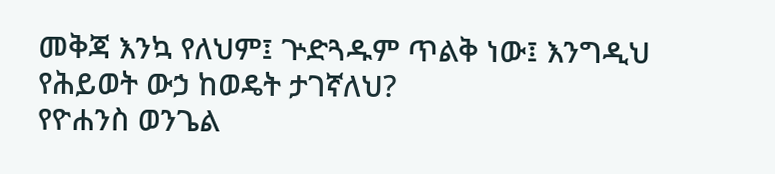መቅጃ እንኳ የለህም፤ ጕድጓዱም ጥልቅ ነው፤ እንግዲህ የሕይወት ውኃ ከወዴት ታገኛለህ?
የዮሐንስ ወንጌል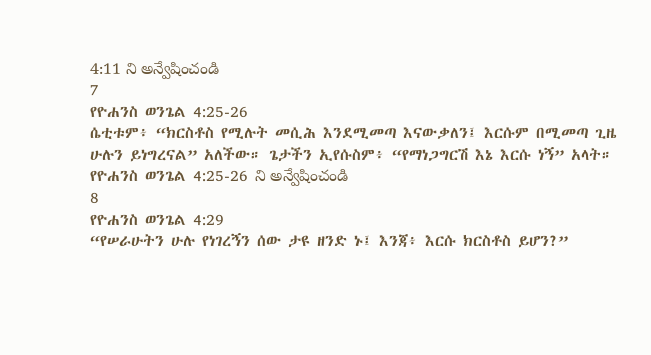4:11 ని అన్వేషించండి
7
የዮሐንስ ወንጌል 4:25-26
ሴቲቱም፥ “ክርስቶስ የሚሉት መሲሕ እንደሚመጣ እናውቃለን፤ እርሱም በሚመጣ ጊዜ ሁሉን ይነግረናል” አለችው። ጌታችን ኢየሱስም፥ “የማነጋግርሽ እኔ እርሱ ነኝ” አላት።
የዮሐንስ ወንጌል 4:25-26 ని అన్వేషించండి
8
የዮሐንስ ወንጌል 4:29
“የሠራሁትን ሁሉ የነገረኝን ሰው ታዩ ዘንድ ኑ፤ እንጃ፥ እርሱ ክርስቶስ ይሆን?”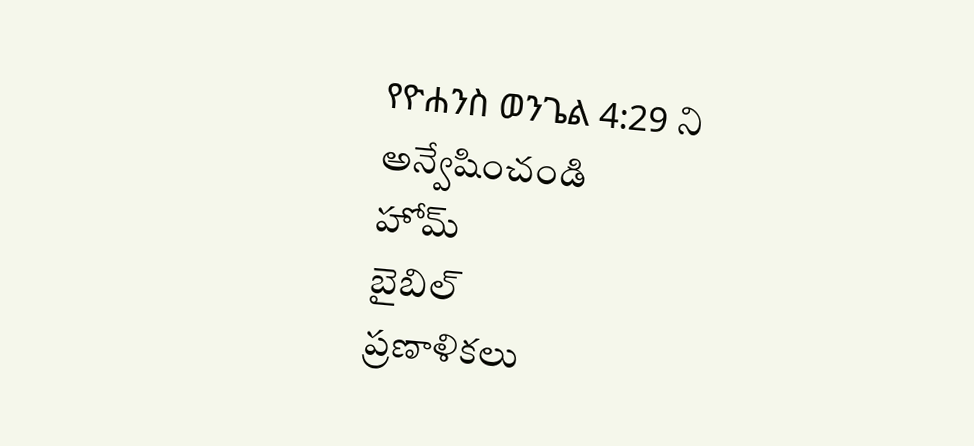የዮሐንስ ወንጌል 4:29 ని అన్వేషించండి
హోమ్
బైబిల్
ప్రణాళికలు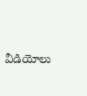వీడియోలు